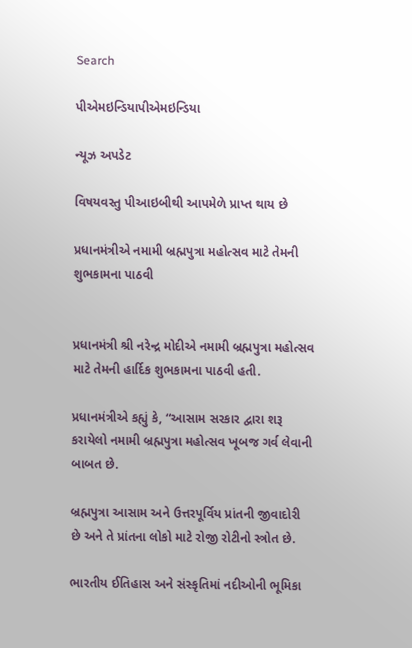Search

પીએમઇન્ડિયાપીએમઇન્ડિયા

ન્યૂઝ અપડેટ

વિષયવસ્તુ પીઆઇબીથી આપમેળે પ્રાપ્ત થાય છે

પ્રધાનમંત્રીએ નમામી બ્રહ્મપુત્રા મહોત્સવ માટે તેમની શુભકામના પાઠવી


પ્રધાનમંત્રી શ્રી નરેન્દ્ર મોદીએ નમામી બ્રહ્મપુત્રા મહોત્સવ માટે તેમની હાર્દિક શુભકામના પાઠવી હતી.

પ્રધાનમંત્રીએ કહ્યું કે, “આસામ સરકાર દ્વારા શરૂ કરાયેલો નમામી બ્રહ્મપુત્રા મહોત્સવ ખૂબજ ગર્વ લેવાની બાબત છે.

બ્રહ્મપુત્રા આસામ અને ઉત્તરપૂર્વિય પ્રાંતની જીવાદોરી છે અને તે પ્રાંતના લોકો માટે રોજી રોટીનો સ્ત્રોત છે.

ભારતીય ઈતિહાસ અને સંસ્કૃતિમાં નદીઓની ભૂમિકા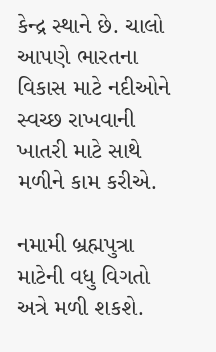કેન્દ્ર સ્થાને છે. ચાલો આપણે ભારતના વિકાસ માટે નદીઓને સ્વચ્છ રાખવાની ખાતરી માટે સાથે મળીને કામ કરીએ.

નમામી બ્રહ્મપુત્રા માટેની વધુ વિગતો અત્રે મળી શકશે.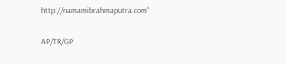http://namamibrahmaputra.com”

AP/TR/GP